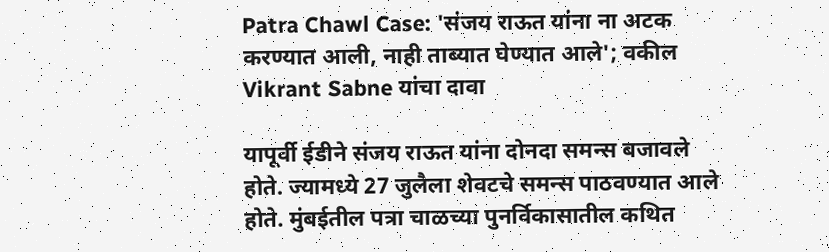Patra Chawl Case: 'संजय राऊत यांना ना अटक करण्यात आली, नाही ताब्यात घेण्यात आले'; वकील Vikrant Sabne यांचा दावा

यापूर्वी ईडीने संजय राऊत यांना दोनदा समन्स बजावले होते. ज्यामध्ये 27 जुलैला शेवटचे समन्स पाठवण्यात आले होते. मुंबईतील पत्रा चाळच्या पुनर्विकासातील कथित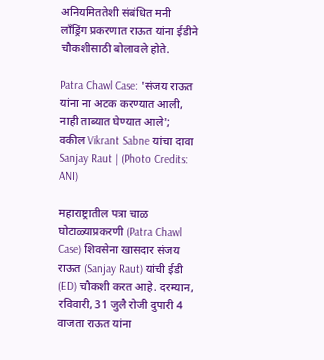अनियमिततेशी संबंधित मनी लाँड्रिंग प्रकरणात राऊत यांना ईडीने चौकशीसाठी बोलावले होते.

Patra Chawl Case: 'संजय राऊत  यांना ना अटक करण्यात आली, नाही ताब्यात घेण्यात आले'; वकील Vikrant Sabne यांचा दावा
Sanjay Raut | (Photo Credits: ANI)

महाराष्ट्रातील पत्रा चाळ घोटाळ्याप्रकरणी (Patra Chawl Case) शिवसेना खासदार संजय राऊत (Sanjay Raut) यांची ईडी (ED) चौकशी करत आहे. दरम्यान, रविवारी, 31 जुलै रोजी दुपारी 4 वाजता राऊत यांना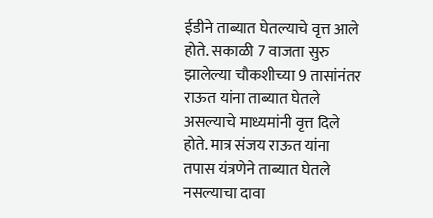ईडीने ताब्यात घेतल्याचे वृत्त आले होते. सकाळी 7 वाजता सुरु झालेल्या चौकशीच्या 9 तासांनंतर राऊत यांना ताब्यात घेतले असल्याचे माध्यमांनी वृत्त दिले होते. मात्र संजय राऊत यांना तपास यंत्रणेने ताब्यात घेतले नसल्याचा दावा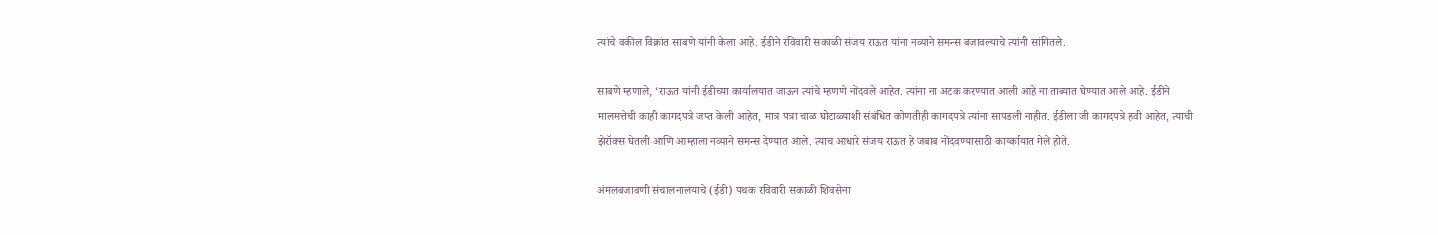त्यांचे वकील विक्रांत साबणे यांनी केला आहे. ईडीने रविवारी सकाळी संजय राऊत यांना नव्याने समन्स बजावल्याचे त्यांनी सांगितले.

साबणे म्हणाले, ‘राऊत यांनी ईडीच्या कार्यालयात जाऊन त्यांचे म्हणणे नोंदवले आहेत. त्यांना ना अटक करण्यात आली आहे ना ताब्यात घेण्यात आले आहे. ईडीने मालमत्तेची काही कागदपत्रे जप्त केली आहेत, मात्र पत्रा चाळ घोटाळ्याशी संबंधित कोणतीही कागदपत्रे त्यांना सापडली नाहीत. ईडीला जी कागदपत्रे हवी आहेत, त्याची झेरॉक्स घेतली आणि आम्हाला नव्याने समन्स देण्यात आले. त्याच आधारे संजय राऊत हे जबाब नोंदवण्यासाठी कार्य्कायात गेले होते.

अंमलबजावणी संचालनालयाचे (ईडी) पथक रविवारी सकाळी शिवसेना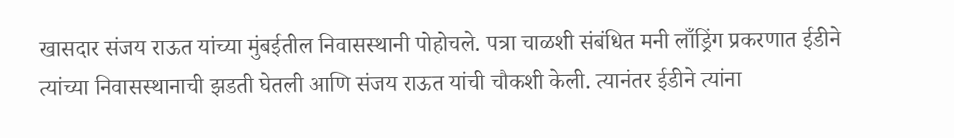खासदार संजय राऊत यांच्या मुंबईतील निवासस्थानी पोहोचले. पत्रा चाळशी संबंधित मनी लाँड्रिंग प्रकरणात ईडीने त्यांच्या निवासस्थानाची झडती घेतली आणि संजय राऊत यांची चौकशी केली. त्यानंतर ईडीने त्यांना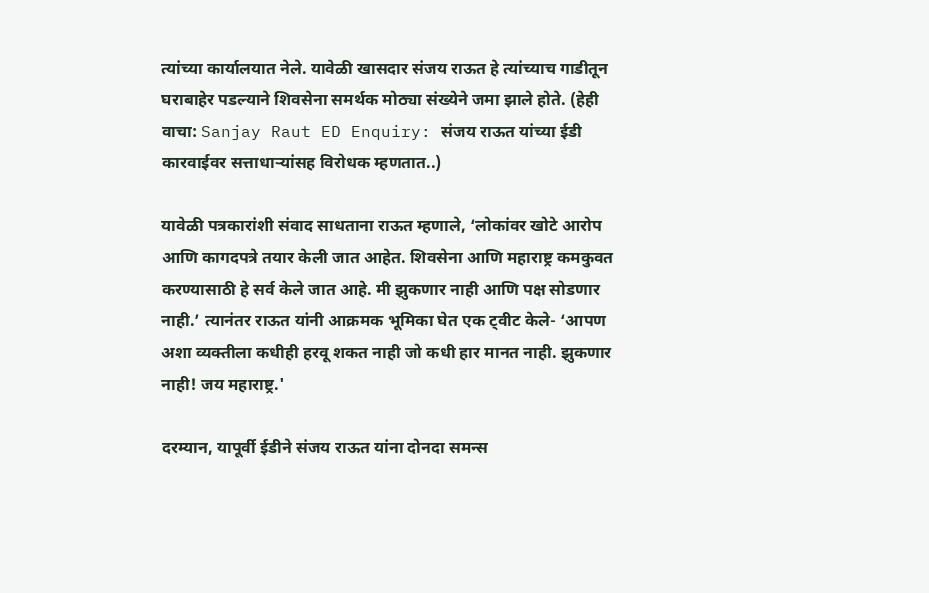त्यांच्या कार्यालयात नेले. यावेळी खासदार संजय राऊत हे त्यांच्याच गाडीतून घराबाहेर पडल्याने शिवसेना समर्थक मोठ्या संख्येने जमा झाले होते. (हेही वाचा: Sanjay Raut ED Enquiry: संजय राऊत यांच्या ईडी कारवाईवर सत्ताधाऱ्यांसह विरोधक म्हणतात..)

यावेळी पत्रकारांशी संवाद साधताना राऊत म्हणाले, ‘लोकांवर खोटे आरोप आणि कागदपत्रे तयार केली जात आहेत. शिवसेना आणि महाराष्ट्र कमकुवत करण्यासाठी हे सर्व केले जात आहे. मी झुकणार नाही आणि पक्ष सोडणार नाही.’ त्यानंतर राऊत यांनी आक्रमक भूमिका घेत एक ट्वीट केले- ‘आपण अशा व्यक्तीला कधीही हरवू शकत नाही जो कधी हार मानत नाही. झुकणार नाही! जय महाराष्ट्र.'

दरम्यान, यापूर्वी ईडीने संजय राऊत यांना दोनदा समन्स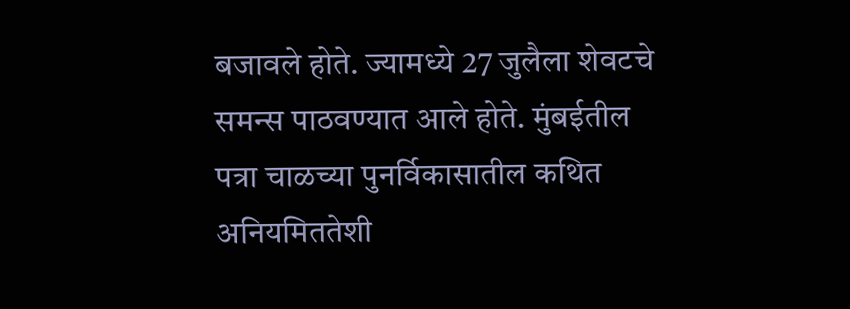बजावले होते. ज्यामध्ये 27 जुलैला शेवटचे समन्स पाठवण्यात आले होते. मुंबईतील पत्रा चाळच्या पुनर्विकासातील कथित अनियमिततेशी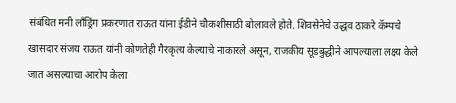संबंधित मनी लाँड्रिंग प्रकरणात राऊत यांना ईडीने चौकशीसाठी बोलावले होते. शिवसेनेचे उद्धव ठाकरे कॅम्पचे खासदार संजय राऊत यांनी कोणतेही गैरकृत्य केल्याचे नाकारले असून, राजकीय सूडबुद्धीने आपल्याला लक्ष्य केले जात असल्याचा आरोप केला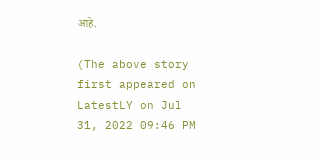आहे.

(The above story first appeared on LatestLY on Jul 31, 2022 09:46 PM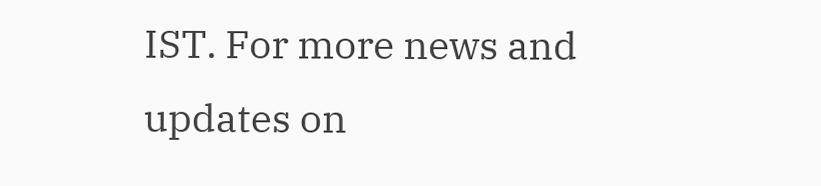IST. For more news and updates on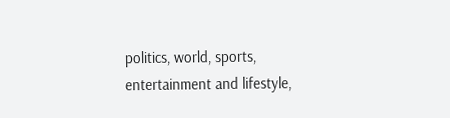politics, world, sports, entertainment and lifestyle,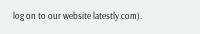log on to our website latestly.com).